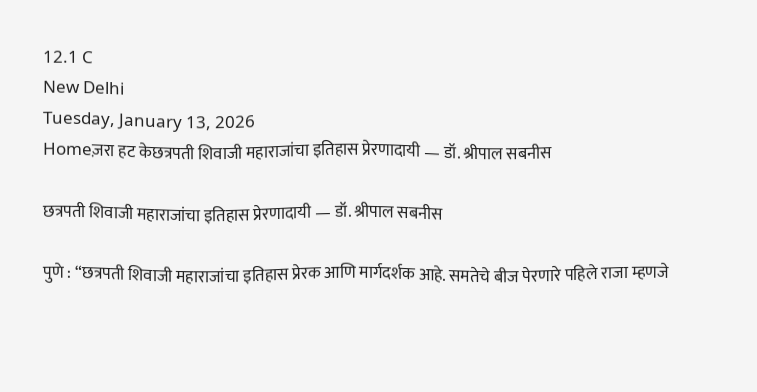12.1 C
New Delhi
Tuesday, January 13, 2026
Homeज़रा हट केछत्रपती शिवाजी महाराजांचा इतिहास प्रेरणादायी — डॉ. श्रीपाल सबनीस

छत्रपती शिवाजी महाराजांचा इतिहास प्रेरणादायी — डॉ. श्रीपाल सबनीस

पुणे : “छत्रपती शिवाजी महाराजांचा इतिहास प्रेरक आणि मार्गदर्शक आहे. समतेचे बीज पेरणारे पहिले राजा म्हणजे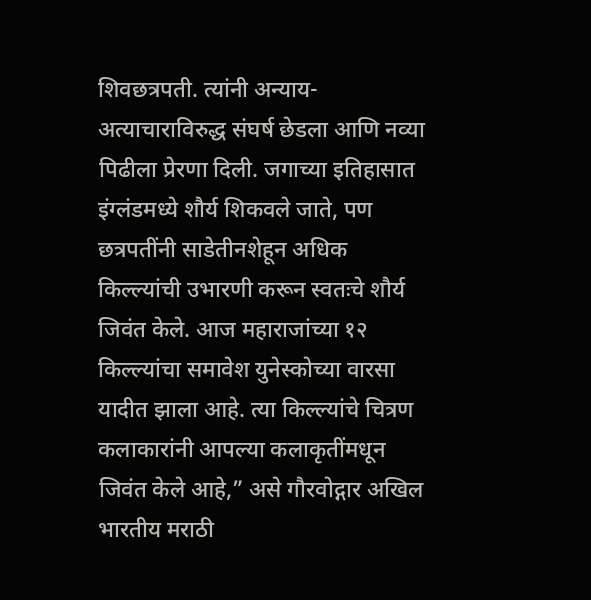शिवछत्रपती. त्यांनी अन्याय-अत्याचाराविरुद्ध संघर्ष छेडला आणि नव्या पिढीला प्रेरणा दिली. जगाच्या इतिहासात इंग्लंडमध्ये शौर्य शिकवले जाते, पण छत्रपतींनी साडेतीनशेहून अधिक किल्ल्यांची उभारणी करून स्वतःचे शौर्य जिवंत केले. आज महाराजांच्या १२ किल्ल्यांचा समावेश युनेस्कोच्या वारसा यादीत झाला आहे. त्या किल्ल्यांचे चित्रण कलाकारांनी आपल्या कलाकृतींमधून जिवंत केले आहे,” असे गौरवोद्गार अखिल भारतीय मराठी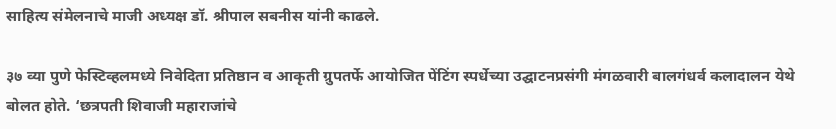साहित्य संमेलनाचे माजी अध्यक्ष डॉ. श्रीपाल सबनीस यांनी काढले.

३७ व्या पुणे फेस्टिव्हलमध्ये निवेदिता प्रतिष्ठान व आकृती ग्रुपतर्फे आयोजित पेंटिंग स्पर्धेच्या उद्घाटनप्रसंगी मंगळवारी बालगंधर्व कलादालन येथे बोलत होते. ‘छत्रपती शिवाजी महाराजांचे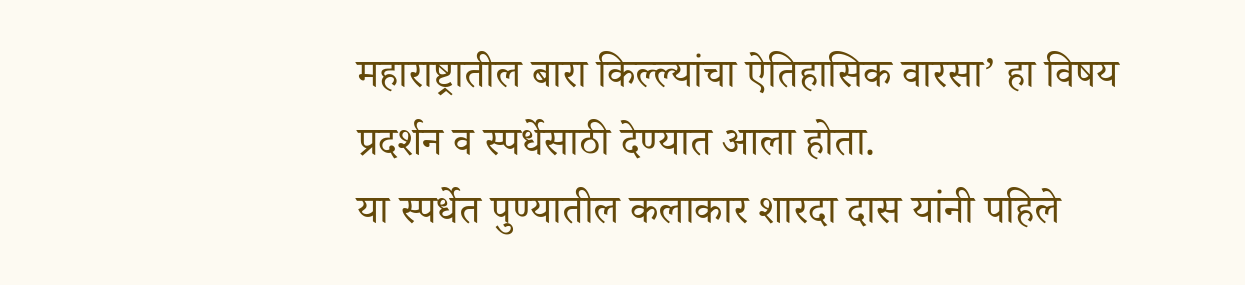महाराष्ट्रातील बारा किल्ल्यांचा ऐतिहासिक वारसा’ हा विषय प्रदर्शन व स्पर्धेसाठी देण्यात आला होता.
या स्पर्धेत पुण्यातील कलाकार शारदा दास यांनी पहिले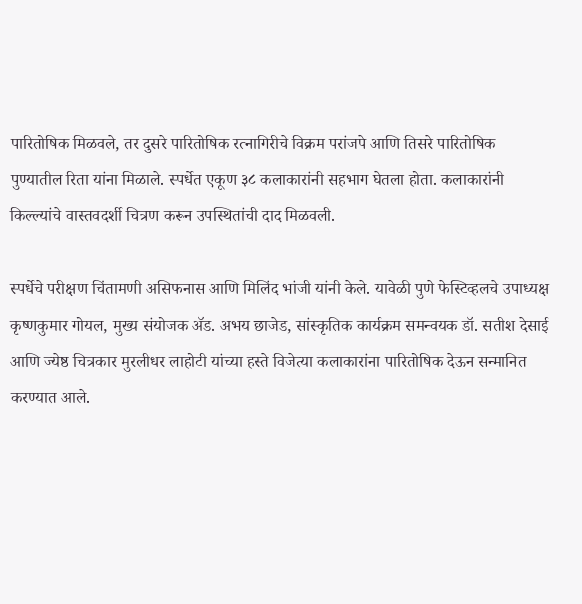पारितोषिक मिळवले, तर दुसरे पारितोषिक रत्नागिरीचे विक्रम परांजपे आणि तिसरे पारितोषिक पुण्यातील रिता यांना मिळाले. स्पर्धेत एकूण ३८ कलाकारांनी सहभाग घेतला होता. कलाकारांनी किल्ल्यांचे वास्तवदर्शी चित्रण करून उपस्थितांची दाद मिळवली.

स्पर्धेचे परीक्षण चिंतामणी असिफनास आणि मिलिंद भांजी यांनी केले. यावेळी पुणे फेस्टिव्हलचे उपाध्यक्ष कृष्णकुमार गोयल, मुख्य संयोजक ॲड. अभय छाजेड, सांस्कृतिक कार्यक्रम समन्वयक डॉ. सतीश देसाई आणि ज्येष्ठ चित्रकार मुरलीधर लाहोटी यांच्या हस्ते विजेत्या कलाकारांना पारितोषिक देऊन सन्मानित करण्यात आले.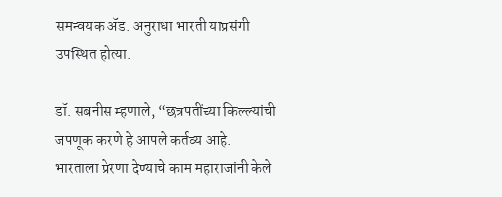समन्वयक ॲड. अनुराधा भारती याप्रसंगी उपस्थित होत्या.

डॉ. सबनीस म्हणाले, “छत्रपतींच्या किल्ल्यांची जपणूक करणे हे आपले कर्तव्य आहे. भारताला प्रेरणा देण्याचे काम महाराजांनी केले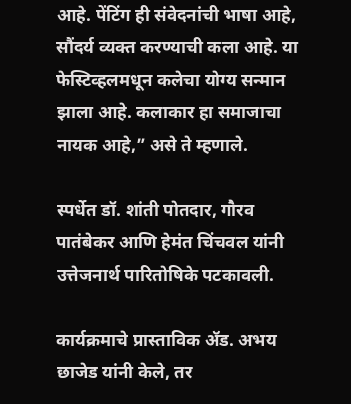आहे. पेंटिंग ही संवेदनांची भाषा आहे, सौंदर्य व्यक्त करण्याची कला आहे. या फेस्टिव्हलमधून कलेचा योग्य सन्मान झाला आहे. कलाकार हा समाजाचा नायक आहे,” असे ते म्हणाले.

स्पर्धेत डॉ. शांती पोतदार, गौरव पातंबेकर आणि हेमंत चिंचवल यांनी उत्तेजनार्थ पारितोषिके पटकावली.

कार्यक्रमाचे प्रास्ताविक ॲड. अभय छाजेड यांनी केले, तर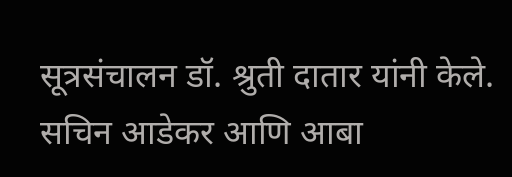सूत्रसंचालन डॉ. श्रुती दातार यांनी केले. सचिन आडेकर आणि आबा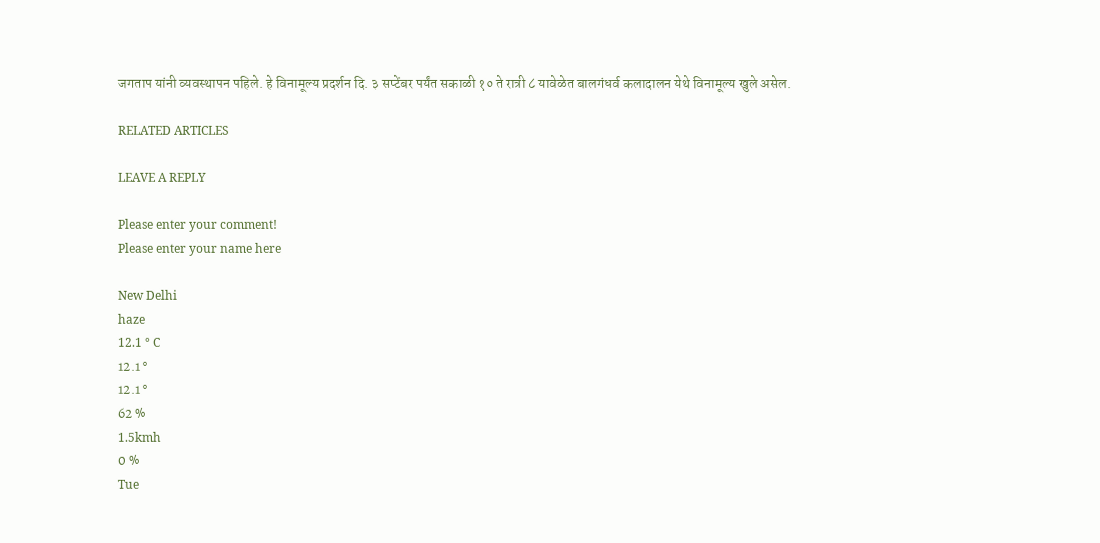जगताप यांनी व्यवस्थापन पहिले. हे विनामूल्य प्रदर्शन दि. ३ सप्टेंबर पर्यंत सकाळी १० ते रात्री ८ यावेळेत बालगंधर्व कलादालन येथे विनामूल्य खुले असेल.

RELATED ARTICLES

LEAVE A REPLY

Please enter your comment!
Please enter your name here

New Delhi
haze
12.1 ° C
12.1 °
12.1 °
62 %
1.5kmh
0 %
Tue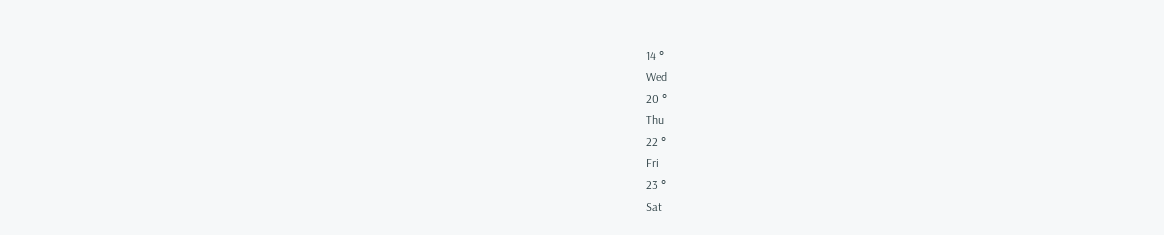14 °
Wed
20 °
Thu
22 °
Fri
23 °
Sat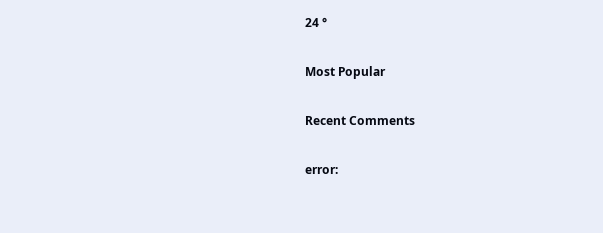24 °

Most Popular

Recent Comments

error: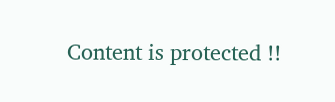Content is protected !!